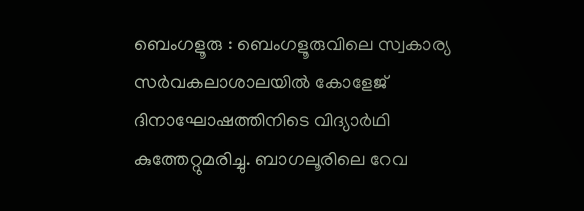ബെംഗളൂരു : ബെംഗളൂരുവിലെ സ്വകാര്യ സർവകലാശാലയിൽ കോളേജ് ദിനാഘോഷത്തിനിടെ വിദ്യാർഥി കുത്തേറ്റുമരിച്ചു. ബാഗലൂരിലെ റേവ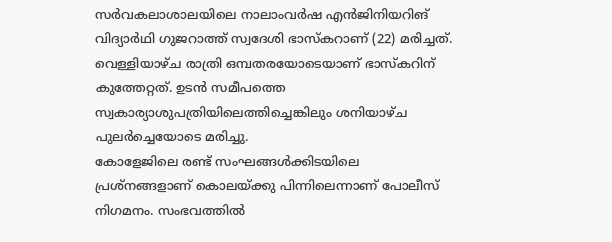സർവകലാശാലയിലെ നാലാംവർഷ എൻജിനിയറിങ് വിദ്യാർഥി ഗുജറാത്ത് സ്വദേശി ഭാസ്കറാണ് (22) മരിച്ചത്. വെള്ളിയാഴ്ച രാത്രി ഒമ്പതരയോടെയാണ് ഭാസ്കറിന് കുത്തേറ്റത്. ഉടൻ സമീപത്തെ സ്വകാര്യാശുപത്രിയിലെത്തിച്ചെങ്കിലും ശനിയാഴ്ച പുലർച്ചെയോടെ മരിച്ചു.
കോളേജിലെ രണ്ട് സംഘങ്ങൾക്കിടയിലെ പ്രശ്നങ്ങളാണ് കൊലയ്ക്കു പിന്നിലെന്നാണ് പോലീസ് നിഗമനം. സംഭവത്തിൽ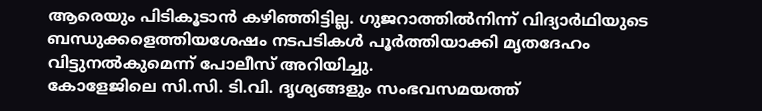ആരെയും പിടികൂടാൻ കഴിഞ്ഞിട്ടില്ല. ഗുജറാത്തിൽനിന്ന് വിദ്യാർഥിയുടെ ബന്ധുക്കളെത്തിയശേഷം നടപടികൾ പൂർത്തിയാക്കി മൃതദേഹം വിട്ടുനൽകുമെന്ന് പോലീസ് അറിയിച്ചു.
കോളേജിലെ സി.സി. ടി.വി. ദൃശ്യങ്ങളും സംഭവസമയത്ത്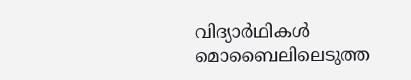വിദ്യാർഥികൾ മൊബൈലിലെടുത്ത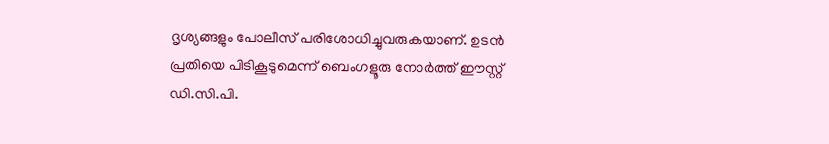ദൃശ്യങ്ങളും പോലീസ് പരിശോധിച്ചുവരുകയാണ്. ഉടൻ പ്രതിയെ പിടികൂടുമെന്ന് ബെംഗളൂരു നോർത്ത് ഈസ്റ്റ് ഡി.സി.പി.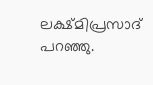ലക്ഷ്മിപ്രസാദ് പറഞ്ഞു.